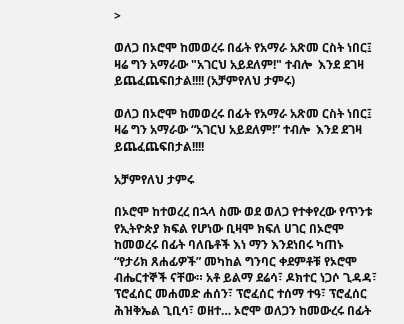>

ወለጋ በኦሮሞ ከመወረሩ በፊት የአማራ አጽመ ርስት ነበር፤ ዛሬ ግን አማራው "አገርህ አይደለም!" ተብሎ  እንደ ደገዛ ይጨፈጨፍበታል!!!! (አቻምየለህ ታምሩ)

ወለጋ በኦሮሞ ከመወረሩ በፊት የአማራ አጽመ ርስት ነበር፤ ዛሬ ግን አማራው “አገርህ አይደለም!” ተብሎ  እንደ ደገዛ ይጨፈጨፍበታል!!!!

አቻምየለህ ታምሩ

በኦሮሞ ከተወረረ በኋላ ስሙ ወደ ወለጋ የተቀየረው የጥንቱ የኢትዮጵያ ክፍል የሆነው ቢዛሞ ክፍለ ሀገር በኦሮሞ ከመወረሩ በፊት ባለቤቶች እነ ማን እንደነበሩ ካጠኑ “የታሪክ ጸሐፊዎች” መካከል ግንባር ቀደምቶቹ የኦሮሞ ብሔርተኞች ናቸው። አቶ ይልማ ደሬሳ፣ ዶክተር ነጋሶ ጊዳዳ፣ ፕሮፈሰር መሐመድ ሐሰን፣ ፕሮፈሰር ተሰማ ተዓ፣ ፕሮፈሰር ሕዝቅኤል ጊቢሳ፣ ወዘተ… ኦሮሞ ወለጋን ከመውረሩ በፊት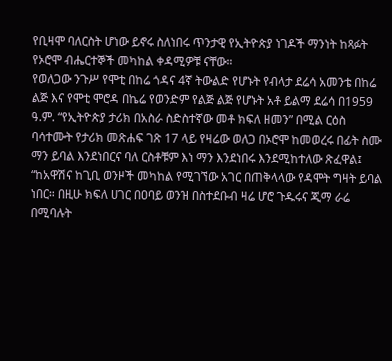የቢዛሞ ባለርስት ሆነው ይኖሩ ስለነበሩ ጥንታዊ የኢትዮጵያ ነገዶች ማንነት ከጻፉት የኦሮሞ ብሔርተኞች መካከል ቀዳሚዎቹ ናቸው።
የወለጋው ንጉሥ የሞቲ በከሬ ጎዳና 4ኛ ትውልድ የሆኑት የብላታ ደሬሳ አመንቴ በከሬ ልጅ እና የሞቲ ሞሮዳ በኬሬ የወንድም የልጅ ልጅ የሆኑት አቶ ይልማ ደሬሳ በ1959 ዓ.ም. “የኢትዮጵያ ታሪክ በአስራ ስድስተኛው መቶ ክፍለ ዘመን” በሚል ርዕስ ባሳተሙት የታሪክ መጽሐፍ ገጽ 17 ላይ የዛሬው ወለጋ በኦሮሞ ከመወረሩ በፊት ስሙ ማን ይባል እንደነበርና ባለ ርስቶቹም እነ ማን እንደነበሩ እንደሚከተለው ጽፈዋል፤
“ከአዋሽና ከጊቢ ወንዞች መካከል የሚገኘው አገር በጠቅላላው የዳሞት ግዛት ይባል ነበር። በዚሁ ክፍለ ሀገር በዐባይ ወንዝ በስተደቡብ ዛሬ ሆሮ ጉዱሩና ጂማ ራሬ በሚባሉት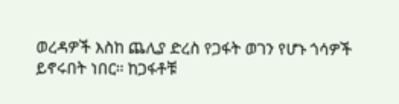ወረዳዎች እስከ ጨሊያ ድረስ የጋፋት ወገን የሆኑ ጎሳዎች ይኖሩበት ነበር። ከጋፋቶቹ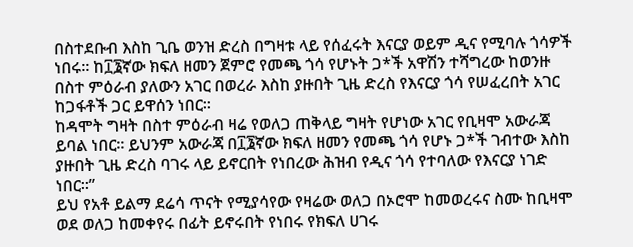በስተደቡብ እስከ ጊቤ ወንዝ ድረስ በግዛቱ ላይ የሰፈሩት እናርያ ወይም ዲና የሚባሉ ጎሳዎች ነበሩ። ከ፲፮ኛው ክፍለ ዘመን ጀምሮ የመጫ ጎሳ የሆኑት ጋ*ች አዋሽን ተሻግረው ከወንዙ በስተ ምዕራብ ያለውን አገር በወረራ እስከ ያዙበት ጊዜ ድረስ የእናርያ ጎሳ የሠፈረበት አገር ከጋፋቶች ጋር ይዋሰን ነበር።
ከዳሞት ግዛት በስተ ምዕራብ ዛሬ የወለጋ ጠቅላይ ግዛት የሆነው አገር የቢዛሞ አውራጃ ይባል ነበር። ይህንም አውራጃ በ፲፮ኛው ክፍለ ዘመን የመጫ ጎሳ የሆኑ ጋ*ች ገብተው እስከ ያዙበት ጊዜ ድረስ ባገሩ ላይ ይኖርበት የነበረው ሕዝብ የዲና ጎሳ የተባለው የእናርያ ነገድ ነበር።”
ይህ የአቶ ይልማ ደሬሳ ጥናት የሚያሳየው የዛሬው ወለጋ በኦሮሞ ከመወረሩና ስሙ ከቢዛሞ ወደ ወለጋ ከመቀየሩ በፊት ይኖሩበት የነበሩ የክፍለ ሀገሩ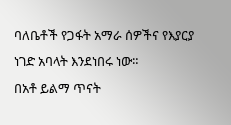ባለቤቶች የጋፋት አማራ ሰዎችና የእያርያ ነገድ አባላት እንደነበሩ ነው።
በአቶ ይልማ ጥናት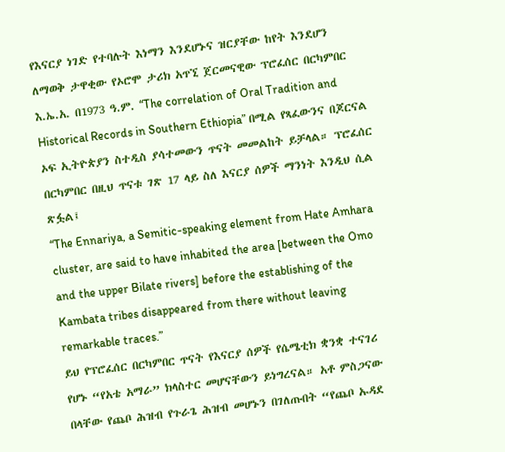የእናርያ ነገድ የተባሉት እነማን እንደሆኑና ዝርያቸው ከየት እንደሆን ለማወቅ ታዋቂው የኦሮሞ ታሪክ አጥኚ ጀርመናዊው ፕሮፈሰር በርካምበር እ.ኤ.አ. በ1973 ዓ.ም. “The correlation of Oral Tradition and Historical Records in Southern Ethiopia” በሚል የጻፈውንና በጆርናል ኦፍ ኢትዮጵያን ስተዲስ ያሳተመውን ጥናት መመልከት ይቻላል። ፕሮፈሰር በርካምበር በዚህ ጥናቱ ገጽ 17 ላይ ስለ እናርያ ሰዎች ማንነት እንዲህ ሲል ጽፏል፤
“The Ennariya, a Semitic-speaking element from Hate Amhara cluster, are said to have inhabited the area [between the Omo and the upper Bilate rivers] before the establishing of the Kambata tribes disappeared from there without leaving remarkable traces.”
ይህ የፕሮፈሰር በርካምበር ጥናት የእናርያ ሰዎች የሴሜቲክ ቋንቋ ተናገሪ የሆኑ “የአቴ አማራ” ክላስተር መሆናቸውን ይነግረናል። አቶ ምስጋናው በላቸው የጨቦ ሕዝብ የጉራጌ ሕዝብ መሆኑን በገለጡበት “የጨቦ ኡዳደ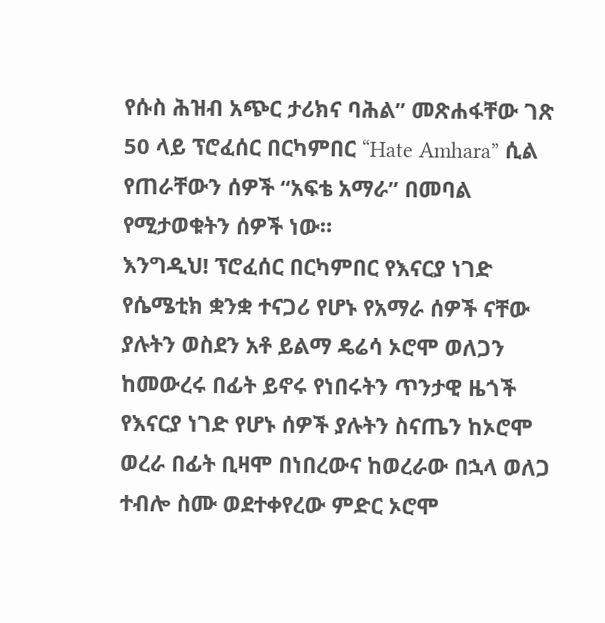የሱስ ሕዝብ አጭር ታሪክና ባሕል” መጽሐፋቸው ገጽ 50 ላይ ፕሮፈሰር በርካምበር “Hate Amhara” ሲል የጠራቸውን ሰዎች “አፍቴ አማራ” በመባል የሚታወቁትን ሰዎች ነው።
እንግዲህ! ፕሮፈሰር በርካምበር የእናርያ ነገድ የሴሜቲክ ቋንቋ ተናጋሪ የሆኑ የአማራ ሰዎች ናቸው ያሉትን ወስደን አቶ ይልማ ዴሬሳ ኦሮሞ ወለጋን ከመውረሩ በፊት ይኖሩ የነበሩትን ጥንታዊ ዜጎች የእናርያ ነገድ የሆኑ ሰዎች ያሉትን ስናጤን ከኦሮሞ ወረራ በፊት ቢዛሞ በነበረውና ከወረራው በኋላ ወለጋ ተብሎ ስሙ ወደተቀየረው ምድር ኦሮሞ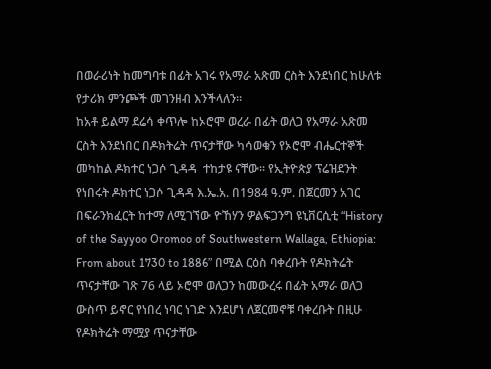በወራሪነት ከመግባቱ በፊት አገሩ የአማራ አጽመ ርስት እንደነበር ከሁለቱ የታሪክ ምንጮች መገንዘብ እንችላለን።
ከአቶ ይልማ ደሬሳ ቀጥሎ ከኦሮሞ ወረራ በፊት ወለጋ የአማራ አጽመ ርስት እንደነበር በዶክትሬት ጥናታቸው ካሳወቁን የኦሮሞ ብሔርተኞች መካከል ዶክተር ነጋሶ ጊዳዳ  ተከታዩ ናቸው። የኢትዮጵያ ፕሬዝደንት የነበሩት ዶክተር ነጋሶ ጊዳዳ እ.ኤ.አ. በ1984 ዓ.ም. በጀርመን አገር በፍራንክፈርት ከተማ ለሚገኘው ዮኸሃን ዎልፍጋንግ ዩኒቨርሲቲ “History of the Sayyoo Oromoo of Southwestern Wallaga, Ethiopia: From about 1730 to 1886” በሚል ርዕስ ባቀረቡት የዶክትሬት ጥናታቸው ገጽ 76 ላይ ኦሮሞ ወለጋን ከመውረሩ በፊት አማራ ወለጋ ውስጥ ይኖር የነበረ ነባር ነገድ እንደሆነ ለጀርመኖቹ ባቀረቡት በዚሁ የዶክትሬት ማሟያ ጥናታቸው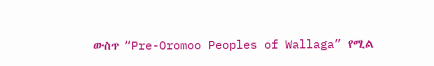ውስጥ “Pre-Oromoo Peoples of Wallaga” የሚል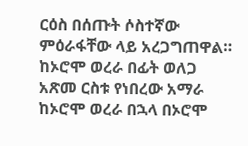ርዕስ በሰጡት ሶስተኛው ምዕራፋቸው ላይ አረጋግጠዋል።
ከኦሮሞ ወረራ በፊት ወለጋ አጽመ ርስቱ የነበረው አማራ ከኦሮሞ ወረራ በኋላ በኦሮሞ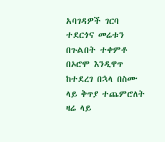አባገዳዎች ገርባ ተደርጎና መሬቱን በጉልበት ተቀምቶ በኦሮሞ እንዲዋጥ ከተደረገ በኋላ በስሙ  ላይ ቅጥያ ተጨምሮለት ዛሬ ላይ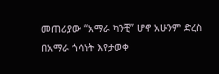መጠሪያው “አማራ ካንቺ” ሆኖ አሁንም ድረስ በአማራ ጎሳነት እየታወቀ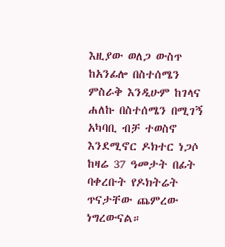እዚያው ወለጋ ውስጥ ከአንፊሎ በስተሰሜን ምስራቅ እንዲሁም ከገላና ሐለኩ በስተሰሜን በሚገኝ አካባቢ ብቻ ተወስኖ እንደሚኖር ዶክተር ነጋሶ ከዛሬ 37 ዓመታት በፊት ባቀረቡት የዶክትሬት ጥናታቸው ጨምረው ነግረውናል።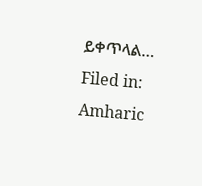ይቀጥላል…
Filed in: Amharic